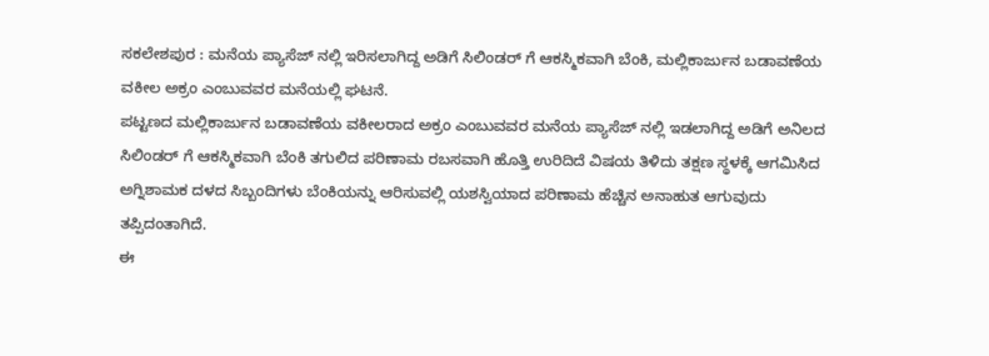ಸಕಲೇಶಪುರ : ಮನೆಯ ಪ್ಯಾಸೆಜ್ ನಲ್ಲಿ ಇರಿಸಲಾಗಿದ್ದ ಅಡಿಗೆ ಸಿಲಿಂಡರ್ ಗೆ ಆಕಸ್ಮಿಕವಾಗಿ ಬೆಂಕಿ, ಮಲ್ಲಿಕಾರ್ಜುನ ಬಡಾವಣೆಯ ವಕೀಲ ಅಕ್ರಂ ಎಂಬುವವರ ಮನೆಯಲ್ಲಿ ಘಟನೆ.
ಪಟ್ಟಣದ ಮಲ್ಲಿಕಾರ್ಜುನ ಬಡಾವಣೆಯ ವಕೀಲರಾದ ಅಕ್ರಂ ಎಂಬುವವರ ಮನೆಯ ಪ್ಯಾಸೆಜ್ ನಲ್ಲಿ ಇಡಲಾಗಿದ್ದ ಅಡಿಗೆ ಅನಿಲದ ಸಿಲಿಂಡರ್ ಗೆ ಆಕಸ್ಮಿಕವಾಗಿ ಬೆಂಕಿ ತಗುಲಿದ ಪರಿಣಾಮ ರಬಸವಾಗಿ ಹೊತ್ತಿ ಉರಿದಿದೆ ವಿಷಯ ತಿಳಿದು ತಕ್ಷಣ ಸ್ಥಳಕ್ಕೆ ಆಗಮಿಸಿದ ಅಗ್ನಿಶಾಮಕ ದಳದ ಸಿಬ್ಬಂದಿಗಳು ಬೆಂಕಿಯನ್ನು ಆರಿಸುವಲ್ಲಿ ಯಶಸ್ವಿಯಾದ ಪರಿಣಾಮ ಹೆಚ್ಚಿನ ಅನಾಹುತ ಆಗುವುದು ತಪ್ಪಿದಂತಾಗಿದೆ.
ಈ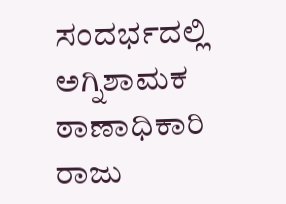ಸಂದರ್ಭದಲ್ಲಿ ಅಗ್ನಿಶಾಮಕ ಠಾಣಾಧಿಕಾರಿ ರಾಜು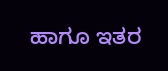ಹಾಗೂ ಇತರ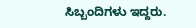ಸಿಬ್ಬಂದಿಗಳು ಇದ್ದರು.